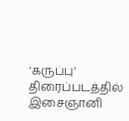‘கருப்பு’ திரைப்படத்தில் இசைஞானி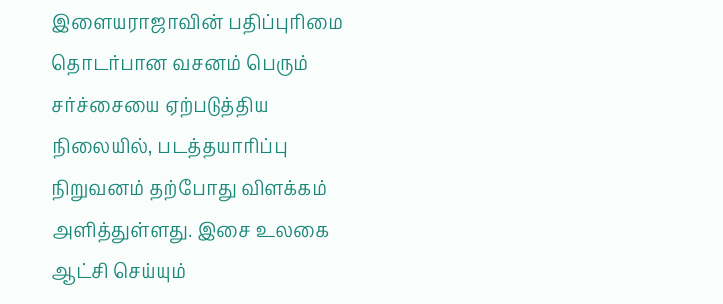இளையராஜாவின் பதிப்புரிமை தொடர்பான வசனம் பெரும் சர்ச்சையை ஏற்படுத்திய நிலையில், படத்தயாரிப்பு நிறுவனம் தற்போது விளக்கம் அளித்துள்ளது. இசை உலகை ஆட்சி செய்யும்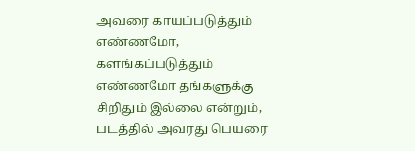அவரை காயப்படுத்தும் எண்ணமோ, களங்கப்படுத்தும் எண்ணமோ தங்களுக்கு சிறிதும் இல்லை என்றும், படத்தில் அவரது பெயரை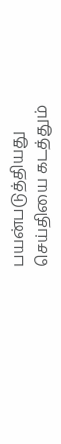பயன்படுத்தியது செய்தியை கடத்தும்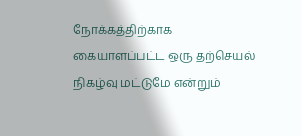நோக்கத்திற்காக கையாளப்பட்ட ஒரு தற்செயல் நிகழ்வு மட்டுமே என்றும்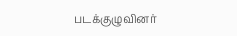படக்குழுவினர்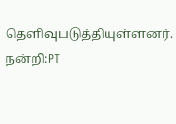தெளிவுபடுத்தியுள்ளனர்.
நன்றி:PT